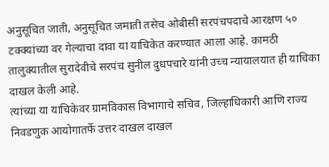अनुसूचित जाती, अनुसूचित जमाती तसेच ओबीसी सरपंचपदाचे आरक्षण ५० टक्क्यांच्या वर गेल्याचा दावा या याचिकेत करण्यात आला आहे. कामठी तालुक्यातील सुरादेवीचे सरपंच सुनील दुधपचारे यांनी उच्च न्यायालयात ही याचिका दाखल केली आहे.
त्यांच्या या याचिकेवर ग्रामविकास विभागाचे सचिव, जिल्हाधिकारी आणि राज्य निवडणुक आयोगातर्फे उत्तर दाखल दाखल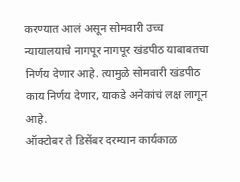करण्यात आलं असून सोमवारी उच्च न्यायालयाचे नागपूर नागपूर खंडपीठ याबाबतचा निर्णय देणार आहे. त्यामुळे सोमवारी खंडपीठ काय निर्णय देणार, याकडे अनेकांचं लक्ष लागून आहे.
ऑक्टोबर ते डिसेंबर दरम्यान कार्यकाळ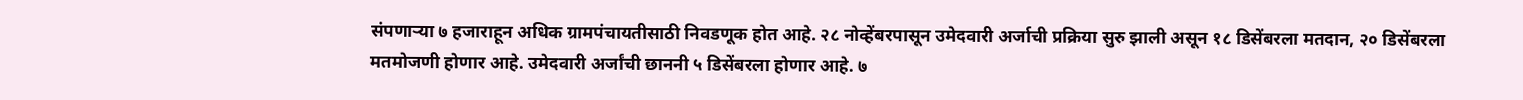संपणाऱ्या ७ हजाराहून अधिक ग्रामपंचायतीसाठी निवडणूक होत आहे. २८ नोव्हेंबरपासून उमेदवारी अर्जाची प्रक्रिया सुरु झाली असून १८ डिसेंबरला मतदान, २० डिसेंबरला मतमोजणी होणार आहे. उमेदवारी अर्जांची छाननी ५ डिसेंबरला होणार आहे. ७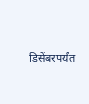डिसेंबरपर्यंत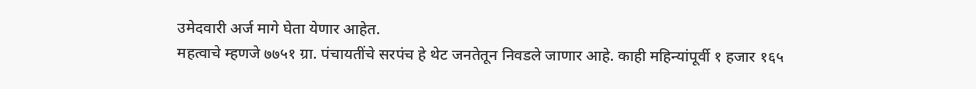उमेदवारी अर्ज मागे घेता येणार आहेत.
महत्वाचे म्हणजे ७७५१ ग्रा. पंचायतींचे सरपंच हे थेट जनतेतून निवडले जाणार आहे. काही महिन्यांपूर्वी १ हजार १६५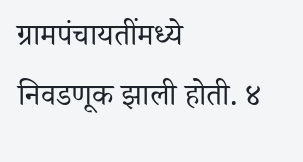ग्रामपंचायतींमध्ये निवडणूक झाली होती. ४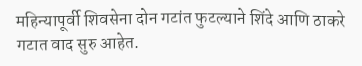महिन्यापूर्वी शिवसेना दोन गटांत फुटल्याने शिंदे आणि ठाकरे गटात वाद सुरु आहेत.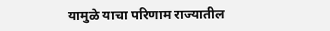यामुळे याचा परिणाम राज्यातील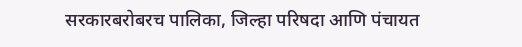सरकारबरोबरच पालिका, जिल्हा परिषदा आणि पंचायत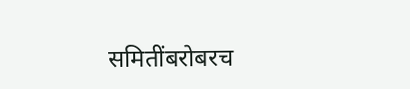समितींबरोबरच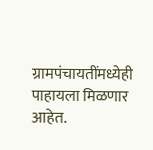ग्रामपंचायतींमध्येही पाहायला मिळणार आहेत.